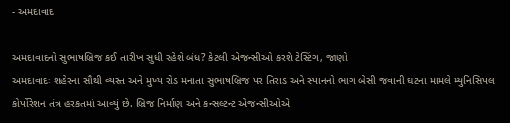- અમદાવાદ

અમદાવાદનો સુભાષબ્રિજ કઈ તારીખ સુધી રહેશે બંધ? કેટલી એજન્સીઓ કરશે ટેસ્ટિંગ, જાણો
અમદાવાદઃ શહેરના સૌથી વ્યસ્ત અને મુખ્ય રોડ મનાતા સુભાષબ્રિજ પર તિરાડ અને સ્પાનનો ભાગ બેસી જવાની ઘટના મામલે મ્યુનિસિપલ કોર્પોરેશન તંત્ર હરકતમાં આવ્યું છે. બ્રિજ નિર્માણ અને કન્સલ્ટન્ટ એજન્સીઓએ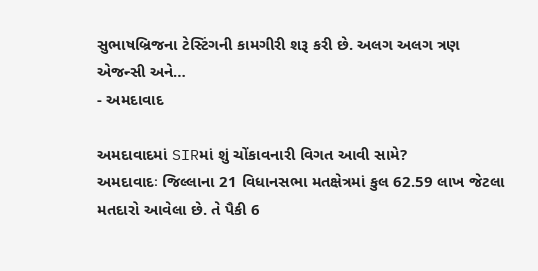સુભાષબ્રિજના ટેસ્ટિંગની કામગીરી શરૂ કરી છે. અલગ અલગ ત્રણ એજન્સી અને…
- અમદાવાદ

અમદાવાદમાં SIRમાં શું ચોંકાવનારી વિગત આવી સામે?
અમદાવાદઃ જિલ્લાના 21 વિધાનસભા મતક્ષેત્રમાં કુલ 62.59 લાખ જેટલા મતદારો આવેલા છે. તે પૈકી 6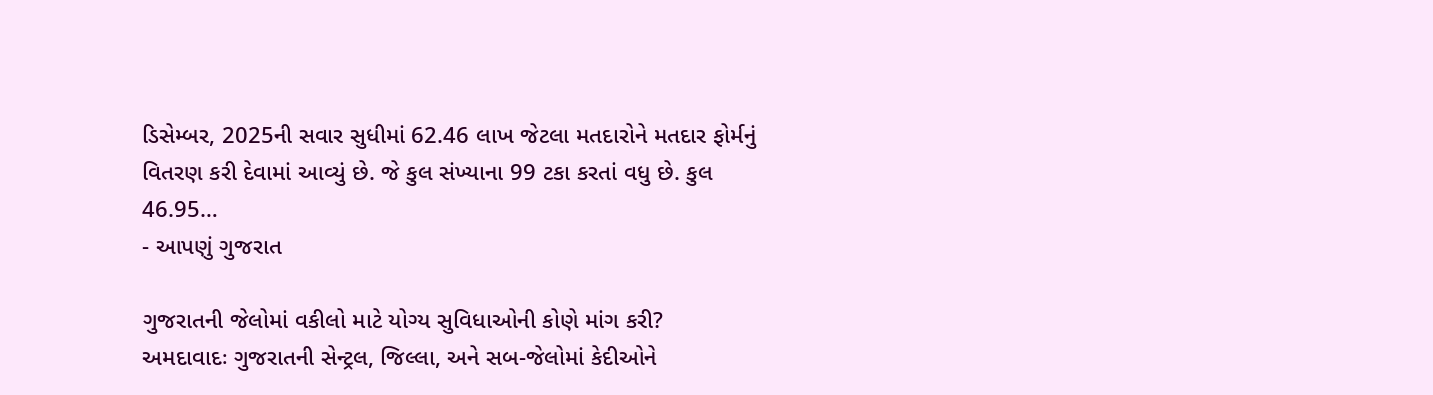ડિસેમ્બર, 2025ની સવાર સુધીમાં 62.46 લાખ જેટલા મતદારોને મતદાર ફોર્મનું વિતરણ કરી દેવામાં આવ્યું છે. જે કુલ સંખ્યાના 99 ટકા કરતાં વધુ છે. કુલ 46.95…
- આપણું ગુજરાત

ગુજરાતની જેલોમાં વકીલો માટે યોગ્ય સુવિધાઓની કોણે માંગ કરી?
અમદાવાદઃ ગુજરાતની સેન્ટ્રલ, જિલ્લા, અને સબ-જેલોમાં કેદીઓને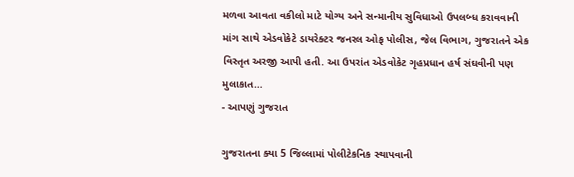મળવા આવતા વકીલો માટે યોગ્ય અને સન્માનીય સુવિધાઓ ઉપલબ્ધ કરાવવાની માંગ સાથે એડવોકેટે ડાયરેક્ટર જનરલ ઓફ પોલીસ, જેલ વિભાગ, ગુજરાતને એક વિસ્તૃત અરજી આપી હતી. આ ઉપરાંત એડવોકેટ ગૃહપ્રધાન હર્ષ સંઘવીની પણ મુલાકાત…
- આપણું ગુજરાત

ગુજરાતના ક્યા 5 જિલ્લામાં પોલીટેકનિક સ્થાપવાની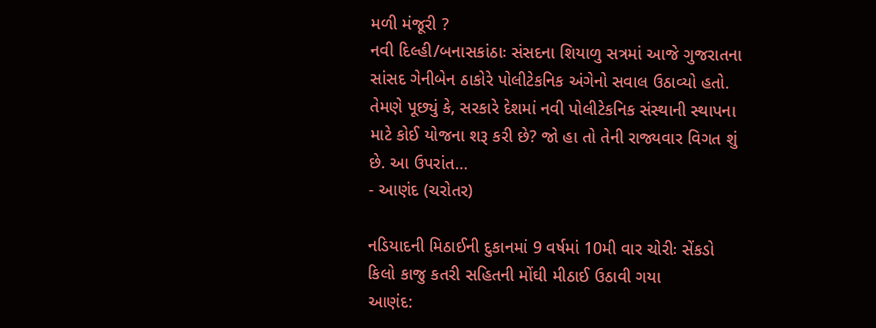મળી મંજૂરી ?
નવી દિલ્હી/બનાસકાંઠાઃ સંસદના શિયાળુ સત્રમાં આજે ગુજરાતના સાંસદ ગેનીબેન ઠાકોરે પોલીટેકનિક અંગેનો સવાલ ઉઠાવ્યો હતો. તેમણે પૂછ્યું કે, સરકારે દેશમાં નવી પોલીટેકનિક સંસ્થાની સ્થાપના માટે કોઈ યોજના શરૂ કરી છે? જો હા તો તેની રાજ્યવાર વિગત શું છે. આ ઉપરાંત…
- આણંદ (ચરોતર)

નડિયાદની મિઠાઈની દુકાનમાં 9 વર્ષમાં 10મી વાર ચોરીઃ સેંકડો કિલો કાજુ કતરી સહિતની મોંઘી મીઠાઈ ઉઠાવી ગયા
આણંદ: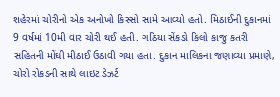શહેરમાં ચોરીનો એક અનોખો કિસ્સો સામે આવ્યો હતો. મિઠાઈની દુકાનમાં 9 વર્ષમાં 10મી વાર ચોરી થઈ હતી. ગઠિયા સેંકડો કિલો કાજુ કતરી સહિતની મોંઘી મીઠાઈ ઉઠાવી ગયા હતા. દુકાન માલિકના જણાવ્યા પ્રમાણે, ચોરો રોકડની સાથે લાઇટ ડેઝર્ટ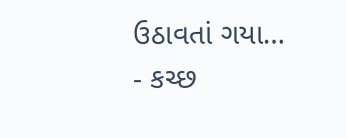ઉઠાવતાં ગયા…
- કચ્છ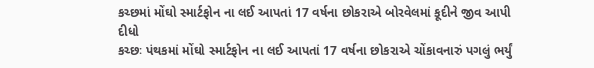કચ્છમાં મોંઘો સ્માર્ટફોન ના લઈ આપતાં 17 વર્ષના છોકરાએ બોરવેલમાં કૂદીને જીવ આપી દીધો
કચ્છઃ પંથકમાં મોંઘો સ્માર્ટફોન ના લઈ આપતાં 17 વર્ષના છોકરાએ ચોંકાવનારું પગલું ભર્યું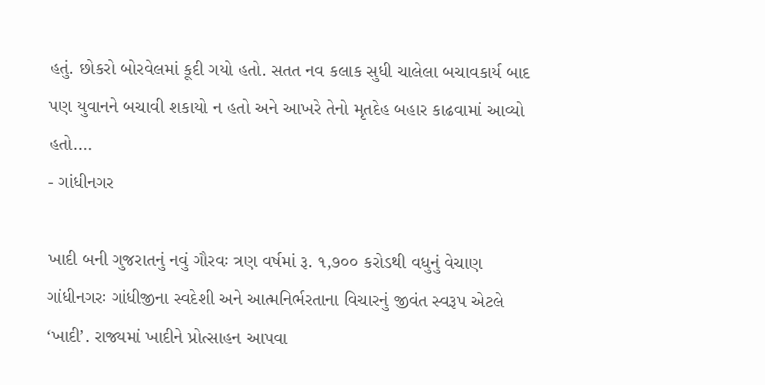હતું. છોકરો બોરવેલમાં કૂદી ગયો હતો. સતત નવ કલાક સુધી ચાલેલા બચાવકાર્ય બાદ પણ યુવાનને બચાવી શકાયો ન હતો અને આખરે તેનો મૃતદેહ બહાર કાઢવામાં આવ્યો હતો.…
- ગાંધીનગર

ખાદી બની ગુજરાતનું નવું ગૌરવઃ ત્રણ વર્ષમાં રૂ. ૧,૭૦૦ કરોડથી વધુનું વેચાણ
ગાંધીનગરઃ ગાંધીજીના સ્વદેશી અને આત્મનિર્ભરતાના વિચારનું જીવંત સ્વરૂપ એટલે ‘ખાદી’. રાજ્યમાં ખાદીને પ્રોત્સાહન આપવા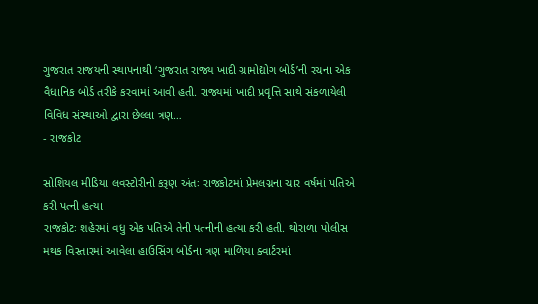ગુજરાત રાજયની સ્થાપનાથી ‘ગુજરાત રાજ્ય ખાદી ગ્રામોદ્યોગ બોર્ડ’ની રચના એક વૈધાનિક બોર્ડ તરીકે કરવામાં આવી હતી. રાજ્યમાં ખાદી પ્રવૃત્તિ સાથે સંકળાયેલી વિવિધ સંસ્થાઓ દ્વારા છેલ્લા ત્રણ…
- રાજકોટ

સોશિયલ મીડિયા લવસ્ટોરીનો કરૂણ અંતઃ રાજકોટમાં પ્રેમલગ્નના ચાર વર્ષમાં પતિએ કરી પત્ની હત્યા
રાજકોટઃ શહેરમાં વધુ એક પતિએ તેની પત્નીની હત્યા કરી હતી. થોરાળા પોલીસ મથક વિસ્તારમાં આવેલા હાઉસિંગ બોર્ડના ત્રણ માળિયા ક્વાર્ટરમાં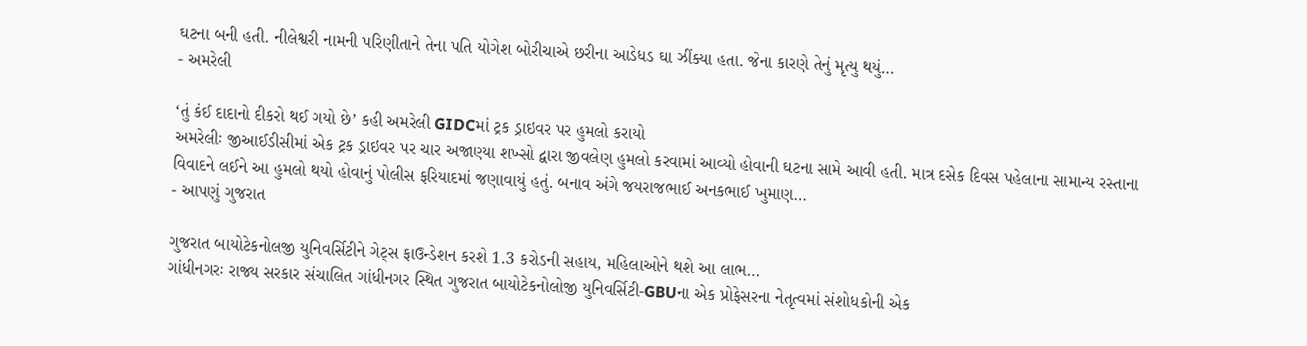ઘટના બની હતી. નીલેશ્વરી નામની પરિણીતાને તેના પતિ યોગેશ બોરીચાએ છરીના આડેધડ ઘા ઝીંક્યા હતા. જેના કારણે તેનું મૃત્યુ થયું…
- અમરેલી

‘તું કંઈ દાદાનો દીકરો થઈ ગયો છે’ કહી અમરેલી GIDCમાં ટ્રક ડ્રાઇવર પર હુમલો કરાયો
અમરેલીઃ જીઆઈડીસીમાં એક ટ્રક ડ્રાઇવર પર ચાર અજાણ્યા શખ્સો દ્વારા જીવલેણ હુમલો કરવામાં આવ્યો હોવાની ઘટના સામે આવી હતી. માત્ર દસેક દિવસ પહેલાના સામાન્ય રસ્તાના વિવાદને લઈને આ હુમલો થયો હોવાનું પોલીસ ફરિયાદમાં જણાવાયું હતું. બનાવ અંગે જયરાજભાઈ અનકભાઈ ખુમાણ…
- આપણું ગુજરાત

ગુજરાત બાયોટેકનોલજી યુનિવર્સિટીને ગેટ્સ ફાઉન્ડેશન કરશે 1.3 કરોડની સહાય, મહિલાઓને થશે આ લાભ…
ગાંધીનગરઃ રાજ્ય સરકાર સંચાલિત ગાંધીનગર સ્થિત ગુજરાત બાયોટેકનોલોજી યુનિવર્સિટી-GBUના એક પ્રોફેસરના નેતૃત્વમાં સંશોધકોની એક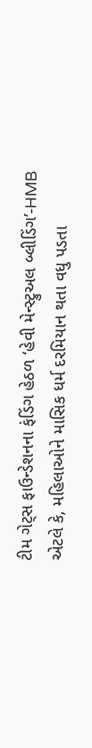ટીમ ગેટ્સ ફાઉન્ડેશનના ફંડિંગ હેઠળ ‘હેવી મેન્સ્ટ્રુઅલ બ્લીડિંગ’-HMB એટલે કે, મહિલાઓને માસિક ધર્મ દરમિયાન થતા વધુ પડતા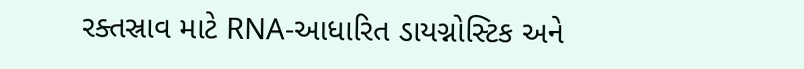રક્તસ્રાવ માટે RNA-આધારિત ડાયગ્નોસ્ટિક અને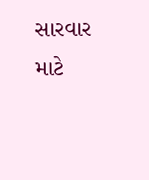સારવાર માટે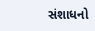સંશાધનો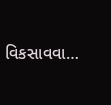વિકસાવવા…